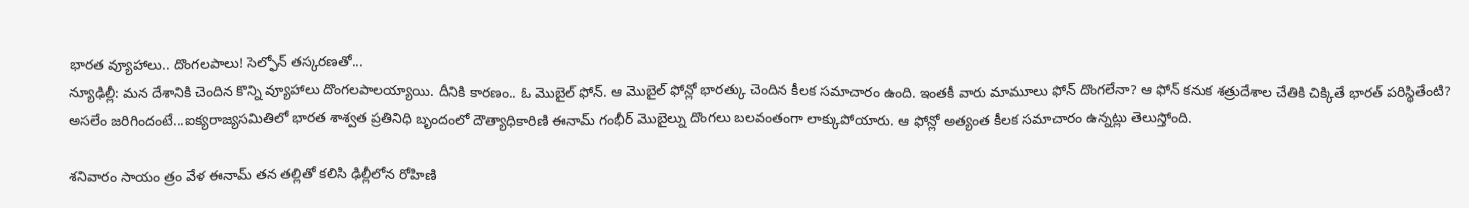భారత వ్యూహాలు.. దొంగలపాలు! సెల్ఫోన్ తస్కరణతో...
న్యూఢిల్లీ: మన దేశానికి చెందిన కొన్ని వ్యూహాలు దొంగలపాలయ్యాయి. దీనికి కారణం.. ఓ మొబైల్ ఫోన్. ఆ మొబైల్ ఫోన్లో భారత్కు చెందిన కీలక సమాచారం ఉంది. ఇంతకీ వారు మామూలు ఫోన్ దొంగలేనా? ఆ ఫోన్ కనుక శత్రుదేశాల చేతికి చిక్కితే భారత్ పరిస్థితేంటి?
అసలేం జరిగిందంటే...ఐక్యరాజ్యసమితిలో భారత శాశ్వత ప్రతినిధి బృందంలో దౌత్యాధికారిణి ఈనామ్ గంభీర్ మొబైల్ను దొంగలు బలవంతంగా లాక్కుపోయారు. ఆ ఫోన్లో అత్యంత కీలక సమాచారం ఉన్నట్లు తెలుస్తోంది.

శనివారం సాయం త్రం వేళ ఈనామ్ తన తల్లితో కలిసి ఢిల్లీలోన రోహిణి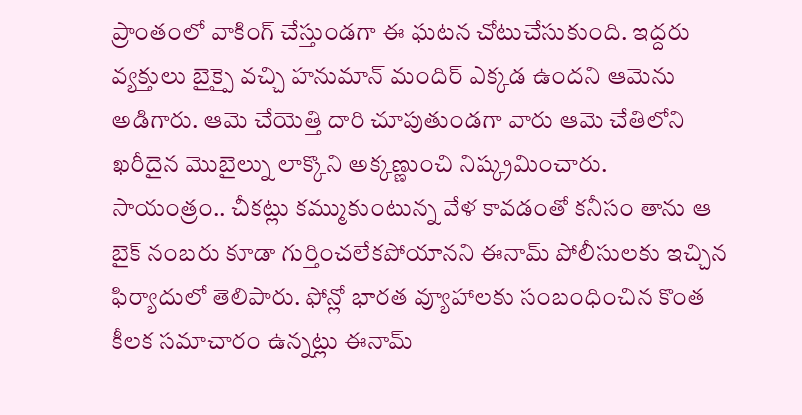ప్రాంతంలో వాకింగ్ చేస్తుండగా ఈ ఘటన చోటుచేసుకుంది. ఇద్దరు వ్యక్తులు బైక్పై వచ్చి హనుమాన్ మందిర్ ఎక్కడ ఉందని ఆమెను అడిగారు. ఆమె చేయెత్తి దారి చూపుతుండగా వారు ఆమె చేతిలోని ఖరీదైన మొబైల్ను లాక్కొని అక్కణ్ణుంచి నిష్క్రమించారు.
సాయంత్రం.. చీకట్లు కమ్ముకుంటున్న వేళ కావడంతో కనీసం తాను ఆ బైక్ నంబరు కూడా గుర్తించలేకపోయానని ఈనామ్ పోలీసులకు ఇచ్చిన ఫిర్యాదులో తెలిపారు. ఫోన్లో భారత వ్యూహాలకు సంబంధించిన కొంత కీలక సమాచారం ఉన్నట్లు ఈనామ్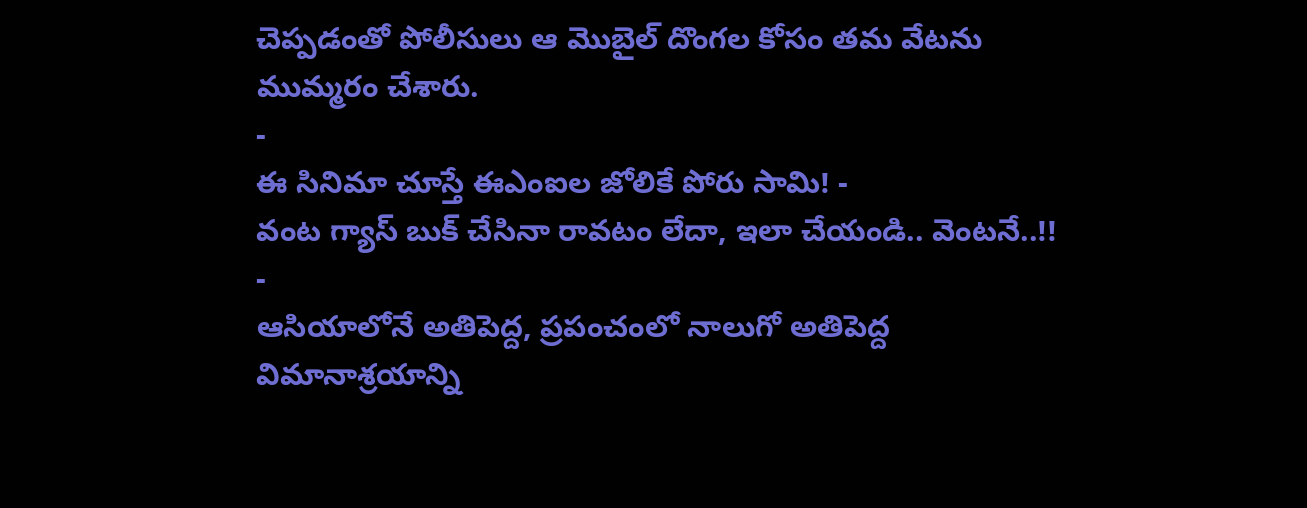చెప్పడంతో పోలీసులు ఆ మొబైల్ దొంగల కోసం తమ వేటను ముమ్మరం చేశారు.
-
ఈ సినిమా చూస్తే ఈఎంఐల జోలికే పోరు సామి! -
వంట గ్యాస్ బుక్ చేసినా రావటం లేదా, ఇలా చేయండి.. వెంటనే..!! -
ఆసియాలోనే అతిపెద్ద, ప్రపంచంలో నాలుగో అతిపెద్ద విమానాశ్రయాన్ని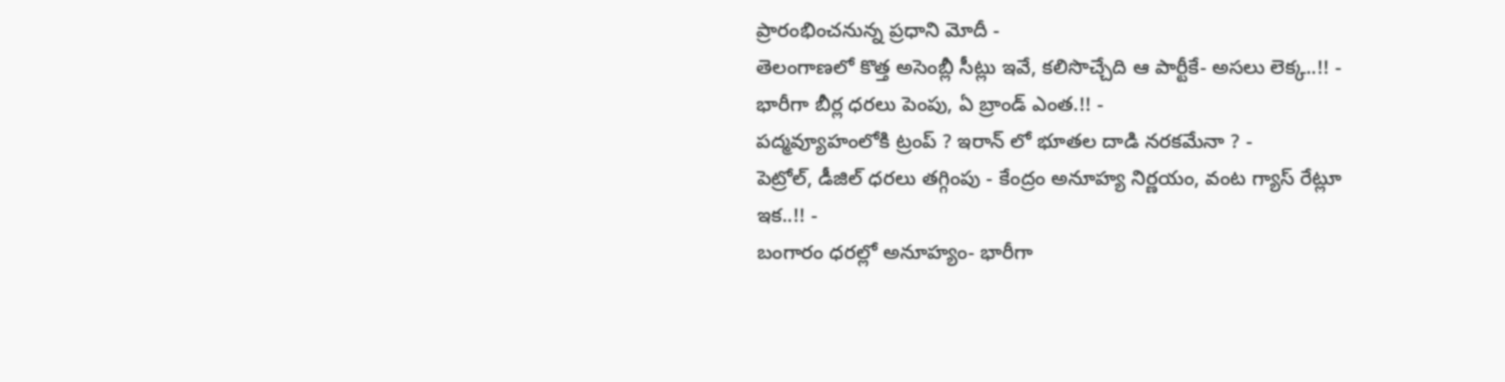ప్రారంభించనున్న ప్రధాని మోదీ -
తెలంగాణలో కొత్త అసెంబ్లీ సీట్లు ఇవే, కలిసొచ్చేది ఆ పార్టీకే- అసలు లెక్క..!! -
భారీగా బీర్ల ధరలు పెంపు, ఏ బ్రాండ్ ఎంత.!! -
పద్మవ్యూహంలోకి ట్రంప్ ? ఇరాన్ లో భూతల దాడి నరకమేనా ? -
పెట్రోల్, డీజిల్ ధరలు తగ్గింపు - కేంద్రం అనూహ్య నిర్ణయం, వంట గ్యాస్ రేట్లూ ఇక..!! -
బంగారం ధరల్లో అనూహ్యం- భారీగా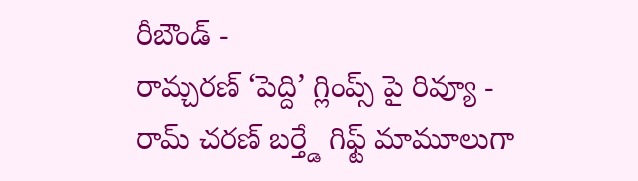రీబౌండ్ -
రామ్చరణ్ ‘పెద్ది’ గ్లింప్స్ పై రివ్యూ -
రామ్ చరణ్ బర్త్డే గిఫ్ట్ మామూలుగా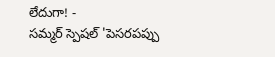లేదుగా! -
సమ్మర్ స్పెషల్ 'పెసరపప్పు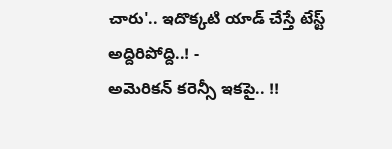చారు'.. ఇదొక్కటి యాడ్ చేస్తే టేస్ట్ అద్దిరిపోద్ది..! -
అమెరికన్ కరెన్సీ ఇకపై.. !!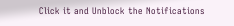Click it and Unblock the Notifications